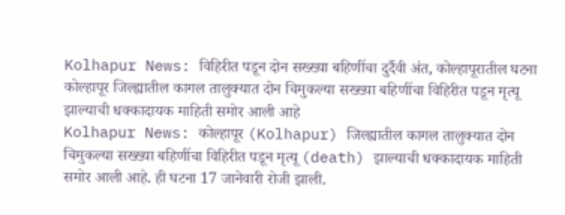Kolhapur News: विहिरीत पडून दोन सख्ख्या बहिणींचा दुर्दैवी अंत, कोल्हापूरातील घटना
कोल्हापूर जिल्ह्यातील कागल तालुक्यात दोन चिमुकल्या सख्ख्या बहिणींचा विहिरीत पडून मृत्यू झाल्याची धक्कादायक माहिती समोर आली आहे
Kolhapur News: कोल्हापूर (Kolhapur) जिल्ह्यातील कागल तालुक्यात दोन चिमुकल्या सख्ख्या बहिणींचा विहिरीत पडून मृत्यू (death) झाल्याची धक्कादायक माहिती समोर आली आहे. ही घटना 17 जानेवारी रोजी झाली.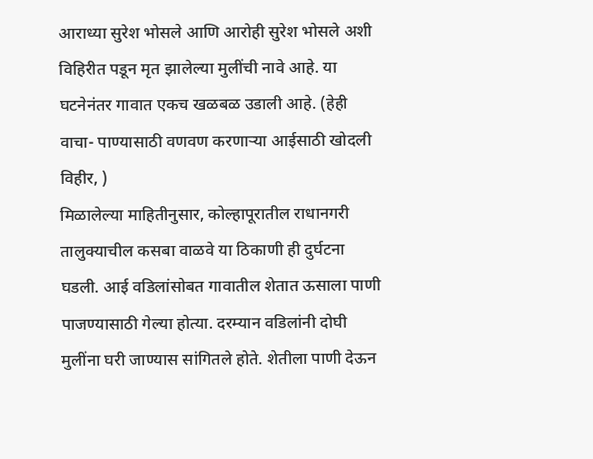आराध्या सुरेश भोसले आणि आरोही सुरेश भोसले अशी विहिरीत पडून मृत झालेल्या मुलींची नावे आहे. या घटनेनंतर गावात एकच खळबळ उडाली आहे. (हेही वाचा- पाण्यासाठी वणवण करणाऱ्या आईसाठी खोदली विहीर, )
मिळालेल्या माहितीनुसार, कोल्हापूरातील राधानगरी तालुक्याचील कसबा वाळवे या ठिकाणी ही दुर्घटना घडली. आई वडिलांसोबत गावातील शेतात ऊसाला पाणी पाजण्यासाठी गेल्या होत्या. दरम्यान वडिलांनी दोघी मुलींना घरी जाण्यास सांगितले होते. शेतीला पाणी देऊन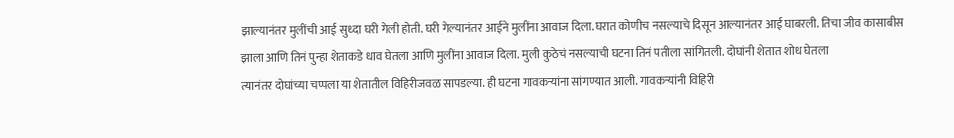झाल्यानंतर मुलींची आई सुध्दा घरी गेली होती. घरी गेल्यानंतर आईने मुलींना आवाज दिला.घरात कोणीच नसल्याचे दिसून आल्यानंतर आई घाबरली. तिचा जीव कासाबीस झाला आणि तिनं पुन्हा शेताकडे धाव घेतला आणि मुलींना आवाज दिला. मुली कुठेचं नसल्याची घटना तिनं पतीला सांगितली. दोघांनी शेतात शोध घेतला
त्यानंतर दोघांच्या चप्पला या शेतातील विहिरीजवळ सापडल्या. ही घटना गावकऱ्यांना सांगण्यात आली. गावकऱ्यांनी विहिरी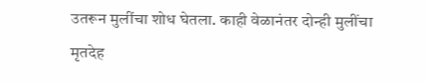उतरून मुलींचा शोध घेतला. काही वेळानंतर दोन्ही मुलींचा मृतदेह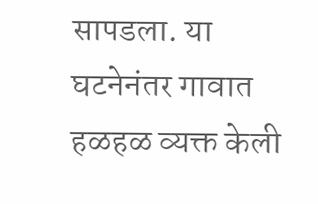सापडला. या घटनेनंतर गावात हळहळ व्यक्त केली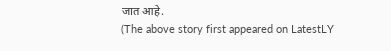जात आहे.
(The above story first appeared on LatestLY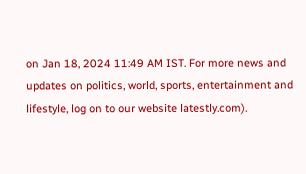on Jan 18, 2024 11:49 AM IST. For more news and updates on politics, world, sports, entertainment and lifestyle, log on to our website latestly.com).